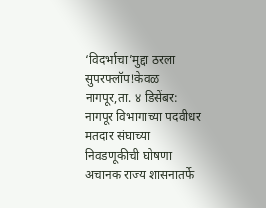‘विदर्भाचा’मुद्दा ठरला सुपरफ्लॉप!केवळ
नागपूर,ता. ४ डिसेंबर: नागपूर विभागाच्या पदवीधर मतदार संघाच्या निवडणूकीची घोषणा अचानक राज्य शासनातर्फे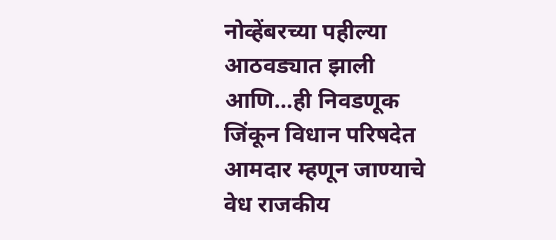नोव्हेंबरच्या पहील्या आठवड्यात झाली आणि…ही निवडणूक जिंकून विधान परिषदेत आमदार म्हणून जाण्याचे वेध राजकीय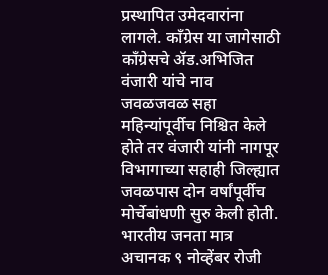प्रस्थापित उमेदवारांना लागले. काँग्रेस या जागेसाठी काँग्रेसचे ॲड.अभिजित वंजारी यांचे नाव जवळजवळ सहा महिन्यांपूर्वीच निश्चित केले होते तर वंजारी यांनी नागपूर विभागाच्या सहाही जिल्ह्यात जवळपास दोन वर्षांपूर्वीच मोर्चेबांधणी सुरु केली होती.
भारतीय जनता मात्र अचानक ९ नोव्हेंबर रोजी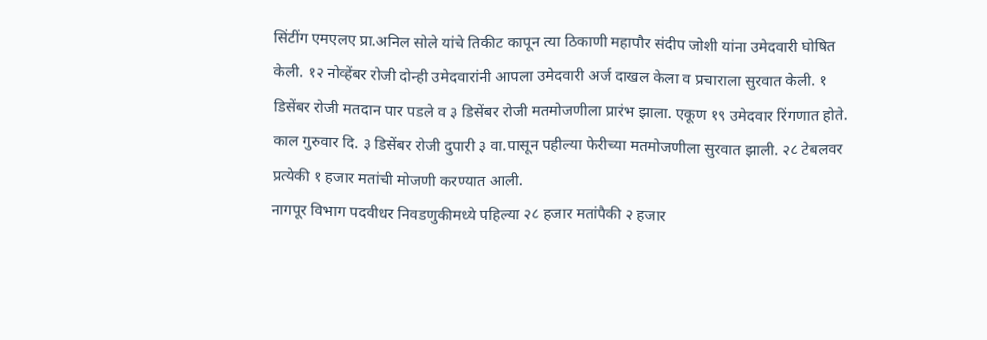सिंटींग एमएलए प्रा.अनिल सोले यांचे तिकीट कापून त्या ठिकाणी महापौर संदीप जोशी यांना उमेदवारी घोषित केली. १२ नोव्हेंबर रोजी दोन्ही उमेदवारांनी आपला उमेदवारी अर्ज दाखल केला व प्रचाराला सुरवात केली. १ डिसेंबर रोजी मतदान पार पडले व ३ डिसेंबर रोजी मतमोजणीला प्रारंभ झाला. एकूण १९ उमेदवार रिंगणात होते. काल गुरुवार दि. ३ डिसेंबर रोजी दुपारी ३ वा.पासून पहील्या फेरीच्या मतमोजणीला सुरवात झाली. २८ टेबलवर प्रत्येकी १ हजार मतांची मोजणी करण्यात आली.
नागपूर विभाग पदवीधर निवडणुकीमध्ये पहिल्या २८ हजार मतांपैकी २ हजार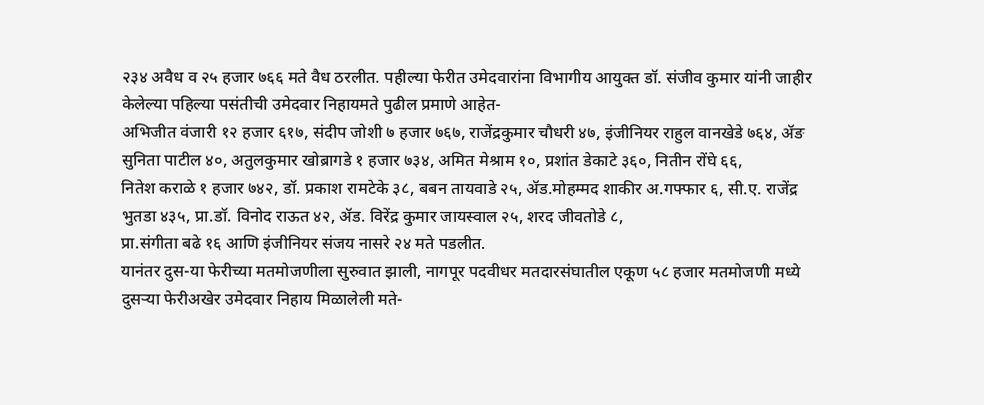२३४ अवैध व २५ हजार ७६६ मते वैध ठरलीत. पहील्या फेरीत उमेदवारांना विभागीय आयुक्त डॉ. संजीव कुमार यांनी जाहीर केलेल्या पहिल्या पसंतीची उमेदवार निहायमते पुढील प्रमाणे आहेत-
अभिजीत वंजारी १२ हजार ६१७, संदीप जोशी ७ हजार ७६७, राजेंद्रकुमार चौधरी ४७, इंजीनियर राहुल वानखेडे ७६४, ॲङ सुनिता पाटील ४०, अतुलकुमार खोब्रागडे १ हजार ७३४, अमित मेश्राम १०, प्रशांत डेकाटे ३६०, नितीन रोंघे ६६,
नितेश कराळे १ हजार ७४२, डॉ. प्रकाश रामटेके ३८, बबन तायवाडे २५, ॲड.मोहम्मद शाकीर अ.गफ्फार ६, सी.ए. राजेंद्र भुतडा ४३५, प्रा.डॉ. विनोद राऊत ४२, ॲड. विरेंद्र कुमार जायस्वाल २५, शरद जीवतोडे ८,
प्रा.संगीता बढे १६ आणि इंजीनियर संजय नासरे २४ मते पडलीत.
यानंतर दुस-या फेरीच्या मतमोजणीला सुरुवात झाली, नागपूर पदवीधर मतदारसंघातील एकूण ५८ हजार मतमोजणी मध्ये दुसऱ्या फेरीअखेर उमेदवार निहाय मिळालेली मते-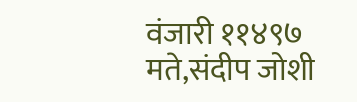वंजारी ११४९७ मते,संदीप जोशी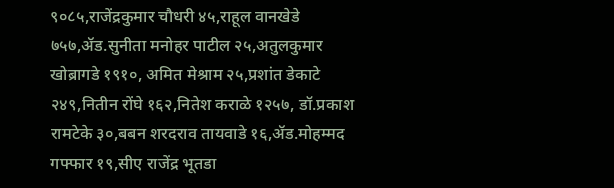९०८५,राजेंद्रकुमार चौधरी ४५,राहूल वानखेडे ७५७,ॲड.सुनीता मनोहर पाटील २५,अतुलकुमार खोब्रागडे १९१०, अमित मेश्राम २५,प्रशांत डेकाटे २४९,नितीन रोंघे १६२,नितेश कराळे १२५७, डॉ.प्रकाश रामटेके ३०,बबन शरदराव तायवाडे १६,ॲड.मोहम्मद गफ्फार १९,सीए राजेंद्र भूतडा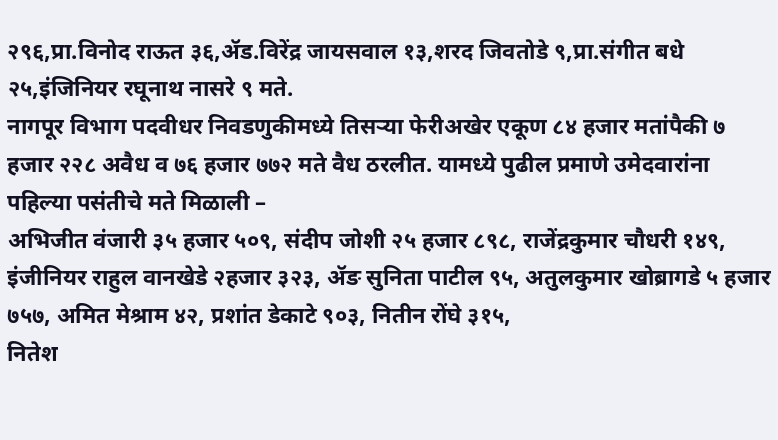२९६,प्रा.विनोद राऊत ३६,ॲड.विरेंद्र जायसवाल १३,शरद जिवतोडे ९,प्रा.संगीत बधे २५,इंजिनियर रघूनाथ नासरे ९ मते.
नागपूर विभाग पदवीधर निवडणुकीमध्ये तिसऱ्या फेरीअखेर एकूण ८४ हजार मतांपैकी ७ हजार २२८ अवैध व ७६ हजार ७७२ मते वैध ठरलीत. यामध्ये पुढील प्रमाणे उमेदवारांना पहिल्या पसंतीचे मते मिळाली –
अभिजीत वंजारी ३५ हजार ५०९, संदीप जोशी २५ हजार ८९८, राजेंद्रकुमार चौधरी १४९, इंजीनियर राहुल वानखेडे २हजार ३२३, ॲङ सुनिता पाटील ९५, अतुलकुमार खोब्रागडे ५ हजार ७५७, अमित मेश्राम ४२, प्रशांत डेकाटे ९०३, नितीन रोंघे ३१५,
नितेश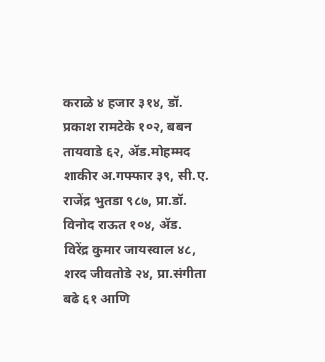कराळे ४ हजार ३१४, डॉ. प्रकाश रामटेके १०२, बबन तायवाडे ६२, ॲड.मोहम्मद शाकीर अ.गफ्फार ३९, सी.ए. राजेंद्र भुतडा ९८७, प्रा.डॉ. विनोद राऊत १०४, ॲड. विरेंद्र कुमार जायस्वाल ४८, शरद जीवतोडे २४, प्रा.संगीता बढे ६१ आणि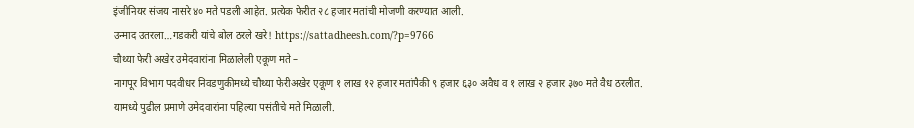इंजीनियर संजय नासरे ४० मते पडली आहेत. प्रत्येक फेरीत २८ हजार मतांची मोजणी करण्यात आली.
उन्माद उतरला…गडकरी यांचे बोल ठरले खरे! https://sattadheesh.com/?p=9766
चौथ्या फेरी अखेर उमेदवारांना मिळालेली एकूण मते –
नागपूर विभाग पदवीधर निवडणुकीमध्ये चौथ्या फेरीअखेर एकूण १ लाख १२ हजार मतांपैकी ९ हजार ६३० अवैध व १ लाख २ हजार ३७० मते वैध ठरलीत. यामध्ये पुढील प्रमाणे उमेदवारांना पहिल्या पसंतीचे मते मिळाली.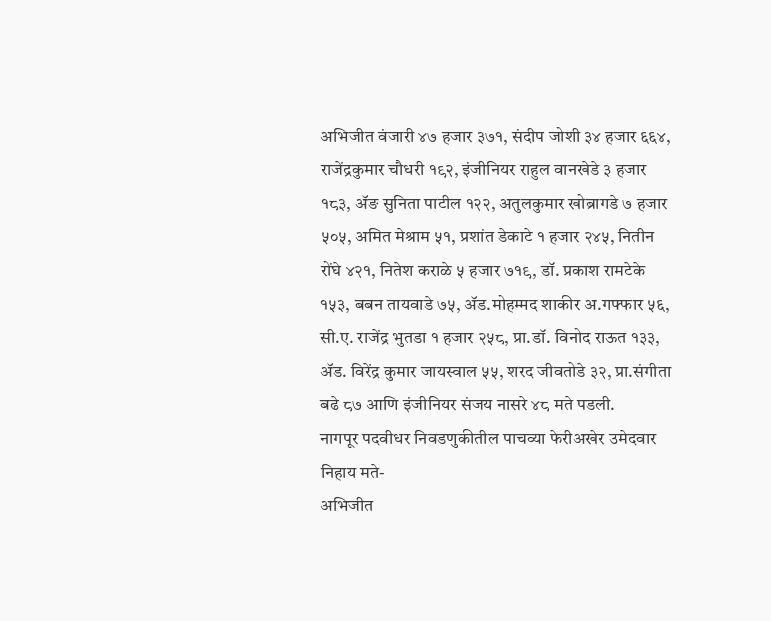अभिजीत वंजारी ४७ हजार ३७१, संदीप जोशी ३४ हजार ६६४, राजेंद्रकुमार चौधरी १९२, इंजीनियर राहुल वानखेडे ३ हजार १८३, ॲङ सुनिता पाटील १२२, अतुलकुमार खोब्रागडे ७ हजार ५०५, अमित मेश्राम ५१, प्रशांत डेकाटे १ हजार २४५, नितीन रोंघे ४२१, नितेश कराळे ५ हजार ७१९, डॉ. प्रकाश रामटेके १५३, बबन तायवाडे ७५, ॲड.मोहम्मद शाकीर अ.गफ्फार ५६, सी.ए. राजेंद्र भुतडा १ हजार २५८, प्रा.डॉ. विनोद राऊत १३३, ॲड. विरेंद्र कुमार जायस्वाल ५५, शरद जीवतोडे ३२, प्रा.संगीता बढे ८७ आणि इंजीनियर संजय नासरे ४८ मते पडली.
नागपूर पदवीधर निवडणुकीतील पाचव्या फेरीअखेर उमेदवार निहाय मते-
अभिजीत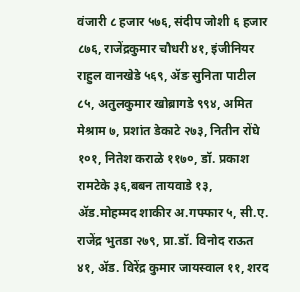वंजारी ८ हजार ५७६, संदीप जोशी ६ हजार ८७६, राजेंद्रकुमार चौधरी ४१, इंजीनियर राहुल वानखेडे ५६९, ॲङ सुनिता पाटील ८५, अतुलकुमार खोब्रागडे ९९४, अमित मेश्राम ७, प्रशांत डेकाटे २७३, नितीन रोंघे १०१, नितेश कराळे ११७०, डॉ. प्रकाश रामटेके ३६,बबन तायवाडे १३, ॲड.मोहम्मद शाकीर अ.गफ्फार ५, सी.ए. राजेंद्र भुतडा २७९, प्रा.डॉ. विनोद राऊत ४१, ॲड. विरेंद्र कुमार जायस्वाल ११, शरद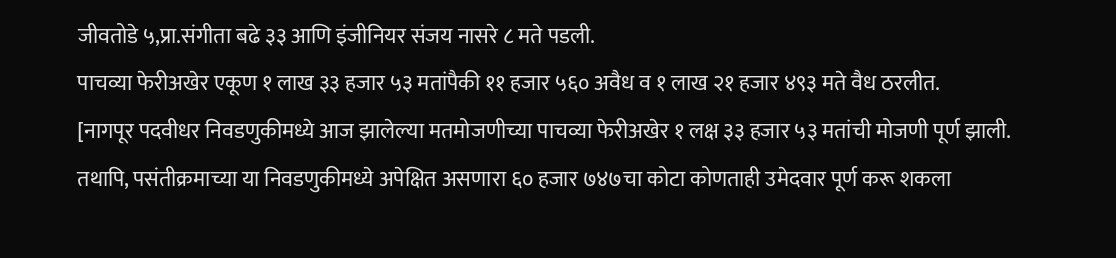जीवतोडे ५,प्रा.संगीता बढे ३३ आणि इंजीनियर संजय नासरे ८ मते पडली.
पाचव्या फेरीअखेर एकूण १ लाख ३३ हजार ५३ मतांपैकी ११ हजार ५६० अवैध व १ लाख २१ हजार ४९३ मते वैध ठरलीत.
[नागपूर पदवीधर निवडणुकीमध्ये आज झालेल्या मतमोजणीच्या पाचव्या फेरीअखेर १ लक्ष ३३ हजार ५३ मतांची मोजणी पूर्ण झाली. तथापि, पसंतीक्रमाच्या या निवडणुकीमध्ये अपेक्षित असणारा ६० हजार ७४७चा कोटा कोणताही उमेदवार पूर्ण करू शकला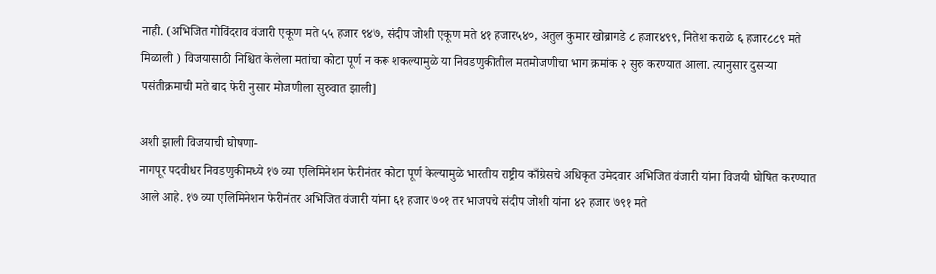नाही. (अभिजित गोविंदराव वंजारी एकूण मते ५५ हजार ९४७, संदीप जोशी एकूण मते ४१ हजार५४०, अतुल कुमार खोब्रागडे ८ हजार४९९, नितेश कराळे ६ हजार८८९ मते मिळाली ) विजयासाठी निश्चित केलेला मतांचा कोटा पूर्ण न करू शकल्यामुळे या निवडणुकीतील मतमोजणीचा भाग क्रमांक २ सुरु करण्यात आला. त्यानुसार दुसऱ्या पसंतीक्रमाची मते बाद फेरी नुसार मोजणीला सुरुवात झाली]

अशी झाली विजयाची घोषणा-
नागपूर पदवीधर निवडणुकीमध्ये १७ व्या एलिमिनेशन फेरीनंतर कोटा पूर्ण केल्यामुळे भारतीय राष्ट्रीय काँग्रेसचे अधिकृत उमेदवार अभिजित वंजारी यांना विजयी घोषित करण्यात आले आहे. १७ व्या एलिमिनेशन फेरीनंतर अभिजित वंजारी यांना ६१ हजार ७०१ तर भाजपचे संदीप जोशी यांना ४२ हजार ७९१ मते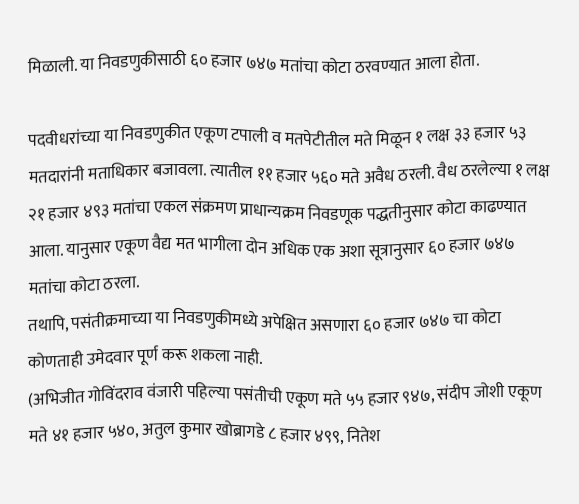मिळाली. या निवडणुकीसाठी ६० हजार ७४७ मतांचा कोटा ठरवण्यात आला होता.

पदवीधरांच्या या निवडणुकीत एकूण टपाली व मतपेटीतील मते मिळून १ लक्ष ३३ हजार ५३ मतदारांनी मताधिकार बजावला. त्यातील ११ हजार ५६० मते अवैध ठरली. वैध ठरलेल्या १ लक्ष २१ हजार ४९३ मतांचा एकल संक्रमण प्राधान्यक्रम निवडणूक पद्धतीनुसार कोटा काढण्यात आला. यानुसार एकूण वैद्य मत भागीला दोन अधिक एक अशा सूत्रानुसार ६० हजार ७४७ मतांचा कोटा ठरला.
तथापि, पसंतीक्रमाच्या या निवडणुकीमध्ये अपेक्षित असणारा ६० हजार ७४७ चा कोटा कोणताही उमेदवार पूर्ण करू शकला नाही.
(अभिजीत गोविंदराव वंजारी पहिल्या पसंतीची एकूण मते ५५ हजार ९४७, संदीप जोशी एकूण मते ४१ हजार ५४०, अतुल कुमार खोब्रागडे ८ हजार ४९९, नितेश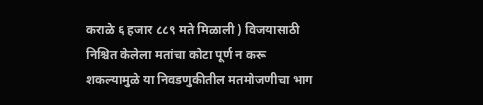कराळे ६ हजार ८८९ मते मिळाली ) विजयासाठी निश्चित केलेला मतांचा कोटा पूर्ण न करू शकल्यामुळे या निवडणुकीतील मतमोजणीचा भाग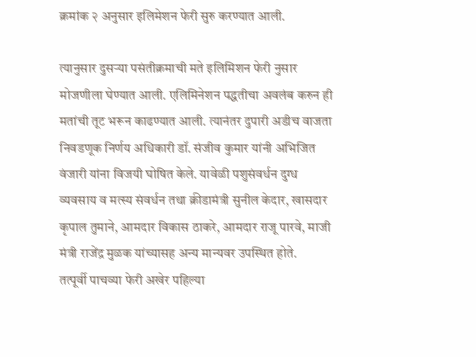क्रमांक २ अनुसार इलिमेशन फेरी सुरु करण्यात आली.

त्यानुसार दुसऱ्या पसंतीक्रमाची मते इलिमिशन फेरी नुसार मोजणीला घेण्यात आली. एलिमिनेशन पद्धतीचा अवलंब करुन ही मतांची तूट भरून काढण्यात आली. त्यानंतर दुपारी अडीच वाजता निवडणूक निर्णय अधिकारी डॉ. संजीव कुमार यांनी अभिजित वंजारी यांना विजयी घोषित केले. यावेळी पशुसंवर्धन दुग्ध व्यवसाय व मत्स्य संवर्धन तथा क्रीडामंत्री सुनील केदार, खासदार कृपाल तुमाने, आमदार विकास ठाकरे, आमदार राजू पारवे, माजी मंत्री राजेंद्र मुळक यांच्यासह अन्य मान्यवर उपस्थित होते.
तत्पूर्वी पाचव्या फेरी अखेर पहिल्या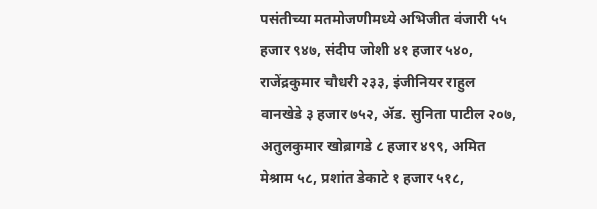पसंतीच्या मतमोजणीमध्ये अभिजीत वंजारी ५५ हजार ९४७, संदीप जोशी ४१ हजार ५४०, राजेंद्रकुमार चौधरी २३३, इंजीनियर राहुल वानखेडे ३ हजार ७५२, ॲड. सुनिता पाटील २०७, अतुलकुमार खोब्रागडे ८ हजार ४९९, अमित मेश्राम ५८, प्रशांत डेकाटे १ हजार ५१८,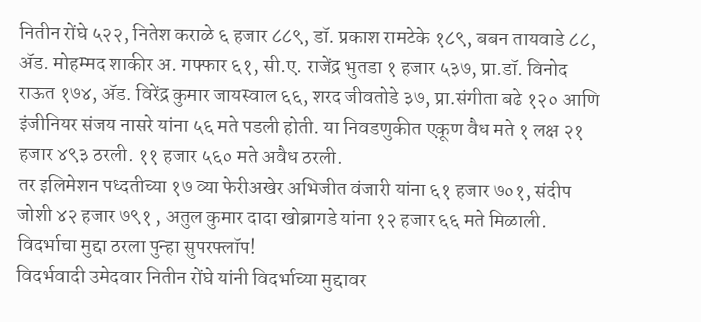नितीन रोंघे ५२२, नितेश कराळे ६ हजार ८८९, डॉ. प्रकाश रामटेके १८९, बबन तायवाडे ८८, ॲड. मोहम्मद शाकीर अ. गफ्फार ६१, सी.ए. राजेंद्र भुतडा १ हजार ५३७, प्रा.डॉ. विनोद राऊत १७४, ॲड. विरेंद्र कुमार जायस्वाल ६६, शरद जीवतोडे ३७, प्रा.संगीता बढे १२० आणि इंजीनियर संजय नासरे यांना ५६ मते पडली होती. या निवडणुकीत एकूण वैध मते १ लक्ष २१ हजार ४९३ ठरली. ११ हजार ५६० मते अवैध ठरली.
तर इलिमेशन पध्दतीच्या १७ व्या फेरीअखेर अभिजीत वंजारी यांना ६१ हजार ७०१, संदीप जोशी ४२ हजार ७९१ , अतुल कुमार दादा खोब्रागडे यांना १२ हजार ६६ मते मिळाली.
विदर्भाचा मुद्दा ठरला पुन्हा सुपरफ्लॉप!
विदर्भवादी उमेदवार नितीन रोंघे यांनी विदर्भाच्या मुद्दावर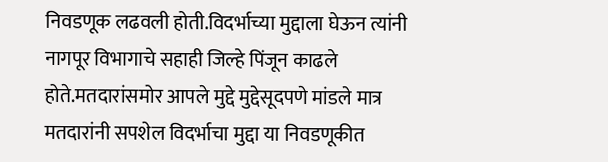निवडणूक लढवली होती.विदर्भाच्या मुद्दाला घेऊन त्यांनी नागपूर विभागाचे सहाही जिल्हे पिंजून काढले होते.मतदारांसमोर आपले मुद्दे मुद्देसूदपणे मांडले मात्र मतदारांनी सपशेल विदर्भाचा मुद्दा या निवडणूकीत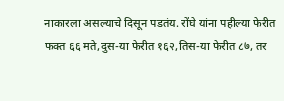नाकारला असल्याचे दिसून पडतंय. रोंघे यांना पहील्या फेरीत फक्त ६६ मते,दुस-या फेरीत १६२,तिस-या फेरीत ८७, तर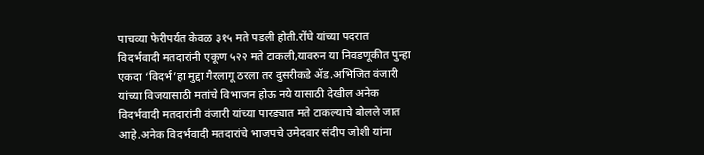पाचव्या फेरीपर्यत केवळ ३१५ मते पडली होती.रोंघे यांच्या पदरात विदर्भवादी मतदारांनी एकूण ५२२ मते टाकली,यावरुन या निवडणूकीत पुन्हा एकदा ‘विदर्भ’हा मुद्दा गैरलागू ठरला तर दुसरीकडे ॲड.अभिजित वंजारी यांच्या विजयासाठी मतांचे विभाजन होऊ नये यासाठी देखील अनेक विदर्भवादी मतदारांनी वंजारी यांच्या पारड्यात मते टाकल्याचे बोलले जात आहे.अनेक विदर्भवादी मतदारांचे भाजपचे उमेदवार संदीप जोशी यांना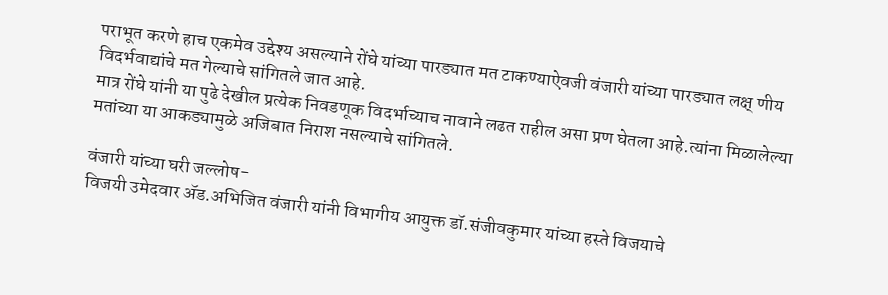पराभूत करणे हाच एकमेव उद्देश्य असल्याने रोंघे यांच्या पारड्यात मत टाकण्याऐवजी वंजारी यांच्या पारड्यात लक्ष् णीय विदर्भवाद्यांचे मत गेल्याचे सांगितले जात आहे.
मात्र रोंघे यांनी या पुढे देखील प्रत्येक निवडणूक विदर्भाच्याच नावाने लढत राहील असा प्रण घेतला आहे.त्यांना मिळालेल्या मतांच्या या आकड्यामुळे अजिबात निराश नसल्याचे सांगितले.

वंजारी यांच्या घरी जल्लोष-
विजयी उमेदवार ॲड.अभिजित वंजारी यांनी विभागीय आयुक्त डॉ.संजीवकुमार यांच्या हस्ते विजयाचे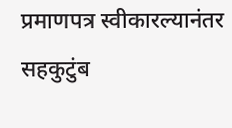प्रमाणपत्र स्वीकारल्यानंतर सहकुटुंब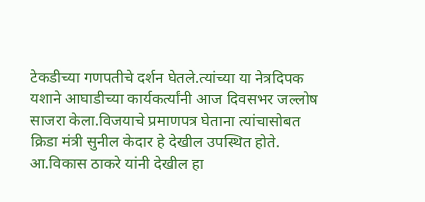टेकडीच्या गणपतीचे दर्शन घेतले.त्यांच्या या नेत्रदिपक यशाने आघाडीच्या कार्यकर्त्यांनी आज दिवसभर जल्लोष साजरा केला.विजयाचे प्रमाणपत्र घेताना त्यांचासोबत क्रिडा मंत्री सुनील केदार हे देखील उपस्थित होते. आ.विकास ठाकरे यांनी देखील हा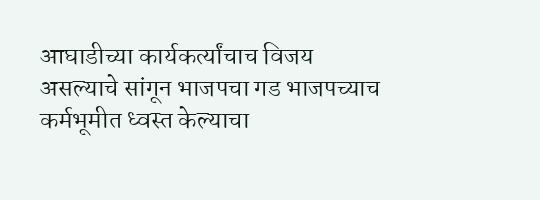आघाडीच्या कार्यकर्त्यांचाच विजय असल्याचे सांगून भाजपचा गड भाजपच्याच कर्मभूमीत ध्वस्त केल्याचा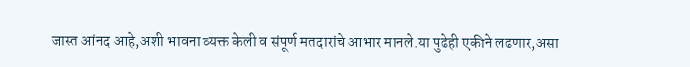जास्त आंनद आहे,अशी भावना व्यक्त केली व संपूर्ण मतदारांचे आभार मानले.या पुढेही एकीने लढणार,असा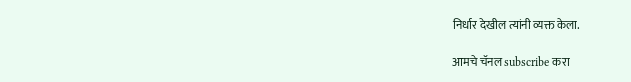निर्धार देखील त्यांनी व्यक्त केला.

आमचे चॅनल subscribe करा